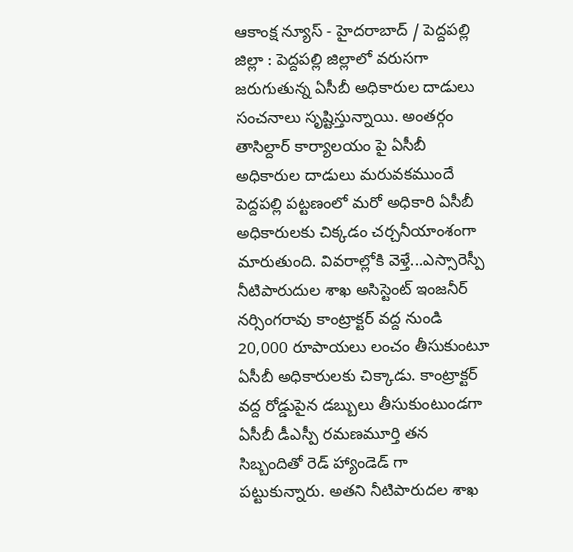ఆకాంక్ష న్యూస్ - హైదరాబాద్ / పెద్దపల్లి జిల్లా : పెద్దపల్లి జిల్లాలో వరుసగా జరుగుతున్న ఏసీబీ అధికారుల దాడులు సంచనాలు సృష్టిస్తున్నాయి. అంతర్గం తాసిల్దార్ కార్యాలయం పై ఏసీబీ అధికారుల దాడులు మరువకముందే పెద్దపల్లి పట్టణంలో మరో అధికారి ఏసీబీ అధికారులకు చిక్కడం చర్చనీయాంశంగా మారుతుంది. వివరాల్లోకి వెళ్తే...ఎస్సారెస్పీ నీటిపారుదుల శాఖ అసిస్టెంట్ ఇంజనీర్ నర్సింగరావు కాంట్రాక్టర్ వద్ద నుండి 20,000 రూపాయలు లంచం తీసుకుంటూ ఏసీబీ అధికారులకు చిక్కాడు. కాంట్రాక్టర్ వద్ద రోడ్డుపైన డబ్బులు తీసుకుంటుండగా ఏసీబీ డీఎస్పీ రమణమూర్తి తన సిబ్బందితో రెడ్ హ్యాండెడ్ గా పట్టుకున్నారు. అతని నీటిపారుదల శాఖ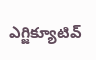ఎగ్జిక్యూటివ్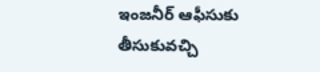ఇంజనీర్ ఆఫీసుకు తీసుకువచ్చి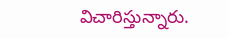విచారిస్తున్నారు.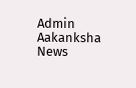Admin
Aakanksha News